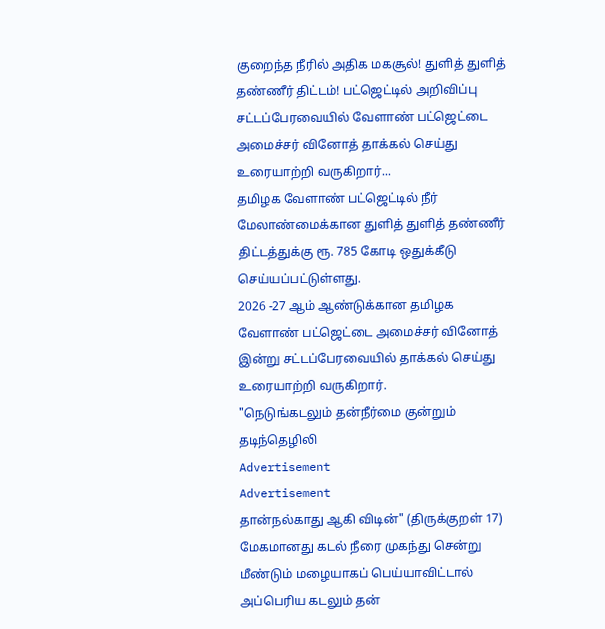குறைந்த நீரில் அதிக மகசூல்! துளித் துளித் தண்ணீர் திட்டம்! பட்ஜெட்டில் அறிவிப்பு
சட்டப்பேரவையில் வேளாண் பட்ஜெட்டை அமைச்சர் வினோத் தாக்கல் செய்து உரையாற்றி வருகிறார்...
தமிழக வேளாண் பட்ஜெட்டில் நீர் மேலாண்மைக்கான துளித் துளித் தண்ணீர் திட்டத்துக்கு ரூ. 785 கோடி ஒதுக்கீடு செய்யப்பட்டுள்ளது.
2026 -27 ஆம் ஆண்டுக்கான தமிழக வேளாண் பட்ஜெட்டை அமைச்சர் வினோத் இன்று சட்டப்பேரவையில் தாக்கல் செய்து உரையாற்றி வருகிறார்.
"நெடுங்கடலும் தன்நீர்மை குன்றும் தடிந்தெழிலி
Advertisement
Advertisement
தான்நல்காது ஆகி விடின்" (திருக்குறள் 17)
மேகமானது கடல் நீரை முகந்து சென்று மீண்டும் மழையாகப் பெய்யாவிட்டால் அப்பெரிய கடலும் தன்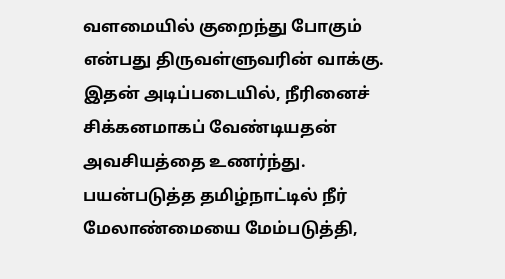வளமையில் குறைந்து போகும் என்பது திருவள்ளுவரின் வாக்கு.
இதன் அடிப்படையில், நீரினைச் சிக்கனமாகப் வேண்டியதன் அவசியத்தை உணர்ந்து. பயன்படுத்த தமிழ்நாட்டில் நீர் மேலாண்மையை மேம்படுத்தி,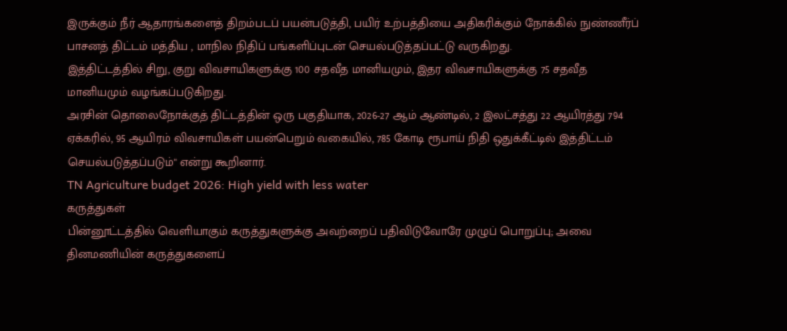இருக்கும் நீர் ஆதாரங்களைத் திறம்படப் பயன்படுத்தி, பயிர் உற்பத்தியை அதிகரிக்கும் நோக்கில் நுண்ணீர்ப் பாசனத் திட்டம் மத்திய , மாநில நிதிப் பங்களிப்புடன் செயல்படுத்தப்பட்டு வருகிறது.
இத்திட்டத்தில் சிறு, குறு விவசாயிகளுக்கு 100 சதவீத மானியமும், இதர விவசாயிகளுக்கு 75 சதவீத மானியமும் வழங்கப்படுகிறது.
அரசின் தொலைநோக்குத் திட்டத்தின் ஒரு பகுதியாக, 2026-27 ஆம் ஆண்டில், 2 இலட்சத்து 22 ஆயிரத்து 794 ஏக்கரில், 95 ஆயிரம் விவசாயிகள் பயன்பெறும் வகையில், 785 கோடி ரூபாய் நிதி ஒதுக்கீட்டில் இத்திட்டம் செயல்படுத்தப்படும்" என்று கூறினார்.
TN Agriculture budget 2026: High yield with less water
கருத்துகள்
பின்னூட்டத்தில் வெளியாகும் கருத்துகளுக்கு அவற்றைப் பதிவிடுவோரே முழுப் பொறுப்பு; அவை தினமணியின் கருத்துகளைப்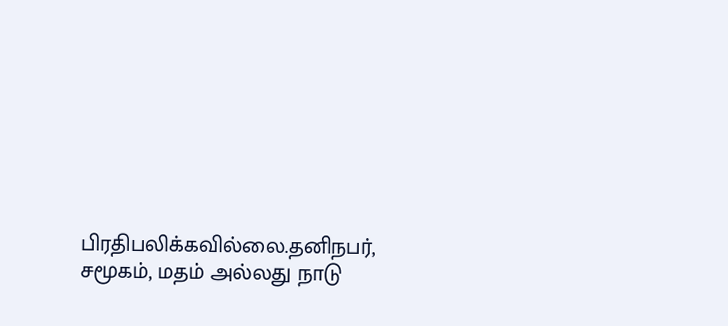பிரதிபலிக்கவில்லை.தனிநபர், சமூகம், மதம் அல்லது நாடு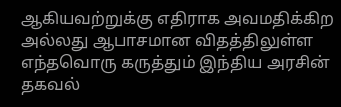ஆகியவற்றுக்கு எதிராக அவமதிக்கிற அல்லது ஆபாசமான விதத்திலுள்ள எந்தவொரு கருத்தும் இந்திய அரசின் தகவல்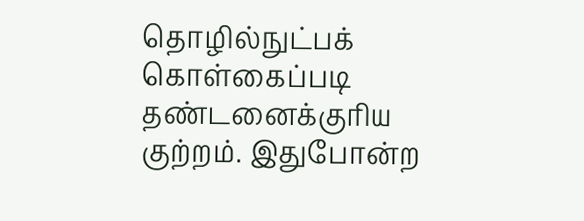தொழில்நுட்பக் கொள்கைப்படி தண்டனைக்குரிய குற்றம். இதுபோன்ற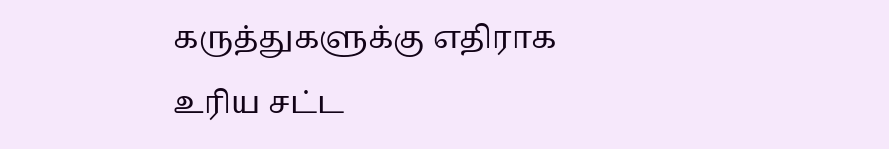கருத்துகளுக்கு எதிராக உரிய சட்ட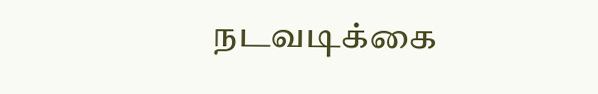நடவடிக்கை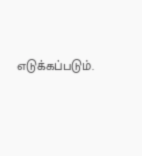எடுக்கப்படும்.